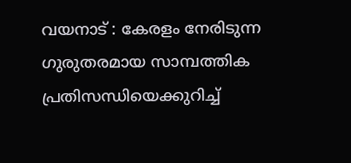വയനാട് : കേരളം നേരിടുന്ന ഗുരുതരമായ സാമ്പത്തിക പ്രതിസന്ധിയെക്കുറിച്ച്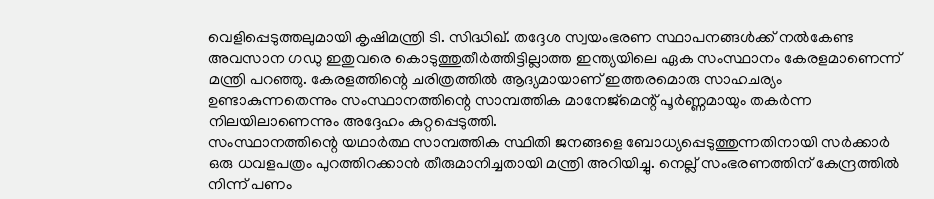വെളിപ്പെടുത്തലുമായി കൃഷിമന്ത്രി ടി. സിദ്ധിഖ്. തദ്ദേശ സ്വയംഭരണ സ്ഥാപനങ്ങൾക്ക് നൽകേണ്ട അവസാന ഗഡു ഇതുവരെ കൊടുത്തുതീർത്തിട്ടില്ലാത്ത ഇന്ത്യയിലെ ഏക സംസ്ഥാനം കേരളമാണെന്ന് മന്ത്രി പറഞ്ഞു. കേരളത്തിന്റെ ചരിത്രത്തിൽ ആദ്യമായാണ് ഇത്തരമൊരു സാഹചര്യം ഉണ്ടാകുന്നതെന്നും സംസ്ഥാനത്തിന്റെ സാമ്പത്തിക മാനേജ്മെന്റ് പൂർണ്ണമായും തകർന്ന നിലയിലാണെന്നും അദ്ദേഹം കുറ്റപ്പെടുത്തി.
സംസ്ഥാനത്തിന്റെ യഥാർത്ഥ സാമ്പത്തിക സ്ഥിതി ജനങ്ങളെ ബോധ്യപ്പെടുത്തുന്നതിനായി സർക്കാർ ഒരു ധവളപത്രം പുറത്തിറക്കാൻ തീരുമാനിച്ചതായി മന്ത്രി അറിയിച്ചു. നെല്ല് സംഭരണത്തിന് കേന്ദ്രത്തിൽ നിന്ന് പണം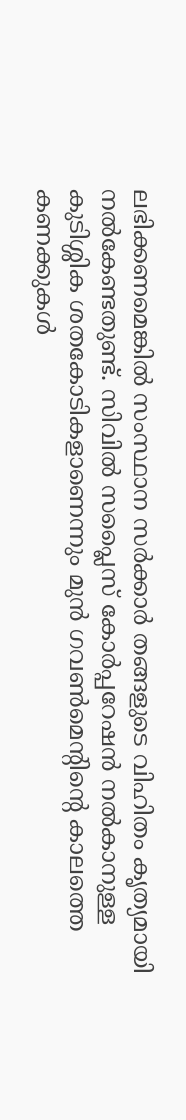ലഭിക്കണമെങ്കിൽ സംസ്ഥാന സർക്കാർ തങ്ങളുടെ വിഹിതം കൃത്യമായി നൽകേണ്ടതുണ്ട്. സിവിൽ സപ്ലൈസ് കോർപ്പറേഷൻ നൽകാനുള്ള കുടിശ്ശിക ശതകോടികളാണെന്നും മുൻ ഗവൺമെന്റിന്റെ കാലത്തെ കണക്കുകൾ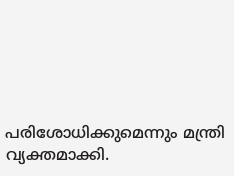പരിശോധിക്കുമെന്നും മന്ത്രി വ്യക്തമാക്കി.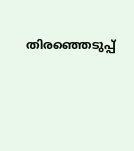തിരഞ്ഞെടുപ്പ്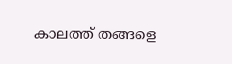കാലത്ത് തങ്ങളെ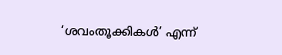‘ശവംതൂക്കികൾ’ എന്ന്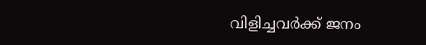വിളിച്ചവർക്ക് ജനം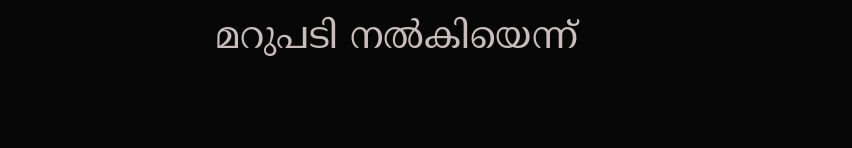മറുപടി നൽകിയെന്ന്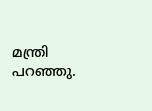മന്ത്രി പറഞ്ഞു.